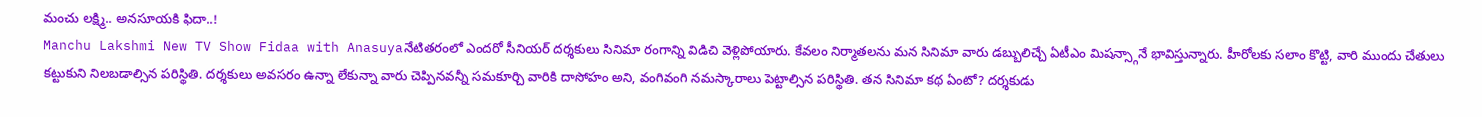మంచు లక్ష్మి.. అనసూయకి ఫిదా..!
Manchu Lakshmi New TV Show Fidaa with Anasuyaనేటితరంలో ఎందరో సీనియర్ దర్శకులు సినిమా రంగాన్ని విడిచి వెళ్లిపోయారు. కేవలం నిర్మాతలను మన సినిమా వారు డబ్బులిచ్చే ఏటీఎం మిషన్స్గానే భావిస్తున్నారు. హీరోలకు సలాం కొట్టి, వారి ముందు చేతులు కట్టుకుని నిలబడాల్సిన పరిస్థితి. దర్శకులు అవసరం ఉన్నా లేకున్నా వారు చెప్పినవన్నీ సమకూర్చి వారికి దాసోహం అని, వంగివంగి నమస్కారాలు పెట్టాల్సిన పరిస్థితి. తన సినిమా కథ ఏంటో? దర్శకుడు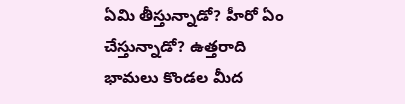ఏమి తీస్తున్నాడో? హీరో ఏం చేస్తున్నాడో? ఉత్తరాది భామలు కొండల మీద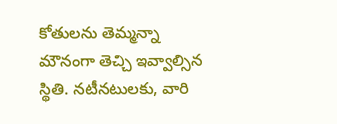కోతులను తెమ్మన్నా మౌనంగా తెచ్చి ఇవ్వాల్సిన స్థితి. నటీనటులకు, వారి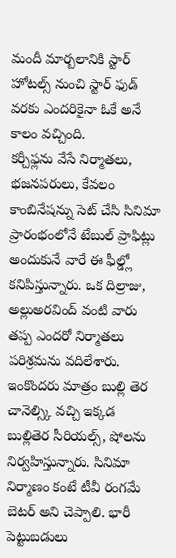మందీ మార్బలానికి స్టార్ హోటల్స్ నుంచి స్టార్ ఫుడ్ వరకు ఎందరికైనా ఓకే అనే కాలం వచ్చింది.
కర్చీఫ్లను వేసే నిర్మాతలు, భజనపరులు, కేవలం కాంబినేషన్ను సెట్ చేసి సినిమా ప్రారంభంలోనే టేబుల్ ప్రాఫిట్లు అందుకునే వారే ఈ ఫీల్డ్లో కనిపిస్తున్నారు. ఒక దిల్రాజు, అల్లుఅరవింద్ వంటి వారు తప్ప ఎందరో నిర్మాతలు పరిశ్రమను వదిలేశారు. ఇంకొందరు మాత్రం బుల్లి తెర చానెల్స్కి వచ్చి ఇక్కడ బుల్లితెర సీరియల్స్, షోలను నిర్వహిస్తున్నారు. సినిమా నిర్మాణం కంటే టీవీ రంగమే బెటర్ అని చెప్పాలి. భారీ పెట్టుబడులు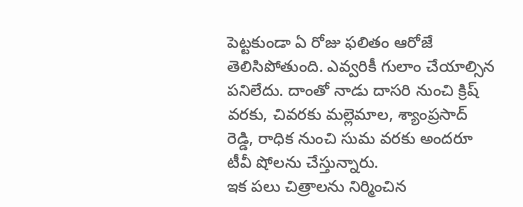పెట్టకుండా ఏ రోజు ఫలితం ఆరోజే తెలిసిపోతుంది. ఎవ్వరికీ గులాం చేయాల్సిన పనిలేదు. దాంతో నాడు దాసరి నుంచి క్రిష్ వరకు, చివరకు మల్లెమాల, శ్యాంప్రసాద్ రెడ్డి, రాధిక నుంచి సుమ వరకు అందరూ టీవీ షోలను చేస్తున్నారు.
ఇక పలు చిత్రాలను నిర్మించిన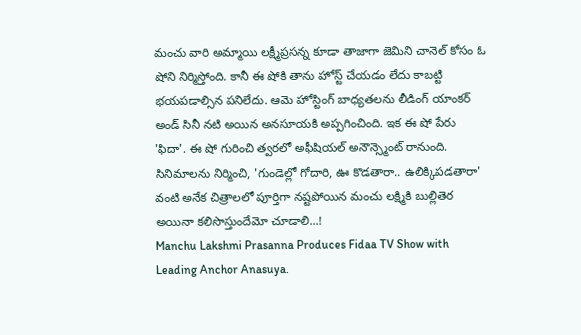మంచు వారి అమ్మాయి లక్ష్మీప్రసన్న కూడా తాజాగా జెమిని చానెల్ కోసం ఓ షోని నిర్మిస్తోంది. కానీ ఈ షోకి తాను హోస్ట్ చేయడం లేదు కాబట్టి భయపడాల్సిన పనిలేదు. ఆమె హోస్టింగ్ బాధ్యతలను లీడింగ్ యాంకర్ అండ్ సినీ నటి అయిన అనసూయకి అప్పగించింది. ఇక ఈ షో పేరు 'ఫిదా'. ఈ షో గురించి త్వరలో అఫీషియల్ అనౌన్స్మెంట్ రానుంది. సినిమాలను నిర్మించి, 'గుండెల్లో గోదారి, ఊ కొడతారా.. ఉలిక్కిపడతారా' వంటి అనేక చిత్రాలలో పూర్తిగా నష్టపోయిన మంచు లక్ష్మికి బుల్లితెర అయినా కలిసొస్తుందేమో చూడాలి...!
Manchu Lakshmi Prasanna Produces Fidaa TV Show with Leading Anchor Anasuya.